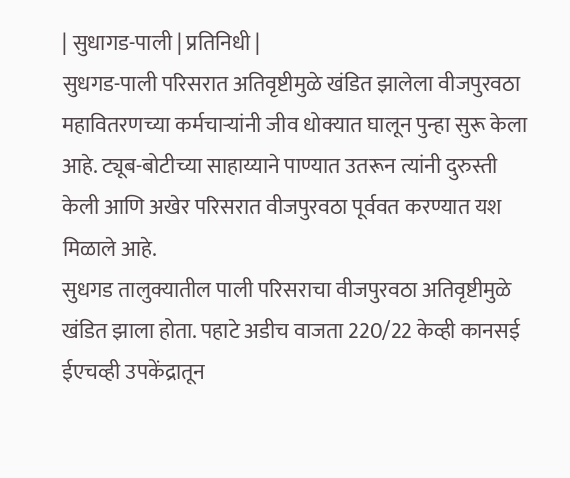| सुधागड-पाली | प्रतिनिधी |
सुधगड-पाली परिसरात अतिवृष्टीमुळे खंडित झालेला वीजपुरवठा महावितरणच्या कर्मचाऱ्यांनी जीव धोक्यात घालून पुन्हा सुरू केला आहे. ट्यूब-बोटीच्या साहाय्याने पाण्यात उतरून त्यांनी दुरुस्ती केली आणि अखेर परिसरात वीजपुरवठा पूर्ववत करण्यात यश मिळाले आहे.
सुधगड तालुक्यातील पाली परिसराचा वीजपुरवठा अतिवृष्टीमुळे खंडित झाला होता. पहाटे अडीच वाजता 220/22 केव्ही कानसई ईएचव्ही उपकेंद्रातून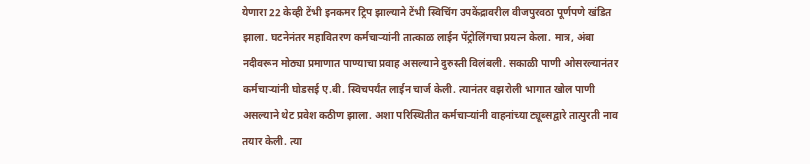येणारा 22 केव्ही टेंभी इनकमर ट्रिप झाल्याने टेंभी स्विचिंग उपकेंद्रावरील वीजपुरवठा पूर्णपणे खंडित झाला. घटनेनंतर महावितरण कर्मचाऱ्यांनी तात्काळ लाईन पॅट्रोलिंगचा प्रयत्न केला. मात्र, अंबा नदीवरून मोठ्या प्रमाणात पाण्याचा प्रवाह असल्याने दुरुस्ती विलंबली. सकाळी पाणी ओसरल्यानंतर कर्मचाऱ्यांनी घोडसई ए.बी. स्विचपर्यंत लाईन चार्ज केली. त्यानंतर वझरोली भागात खोल पाणी असल्याने थेट प्रवेश कठीण झाला. अशा परिस्थितीत कर्मचाऱ्यांनी वाहनांच्या ट्यूब्सद्वारे तात्पुरती नाव तयार केली. त्या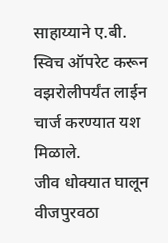साहाय्याने ए.बी. स्विच ऑपरेट करून वझरोलीपर्यंत लाईन चार्ज करण्यात यश मिळाले.
जीव धोक्यात घालून वीजपुरवठा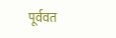पूर्ववत